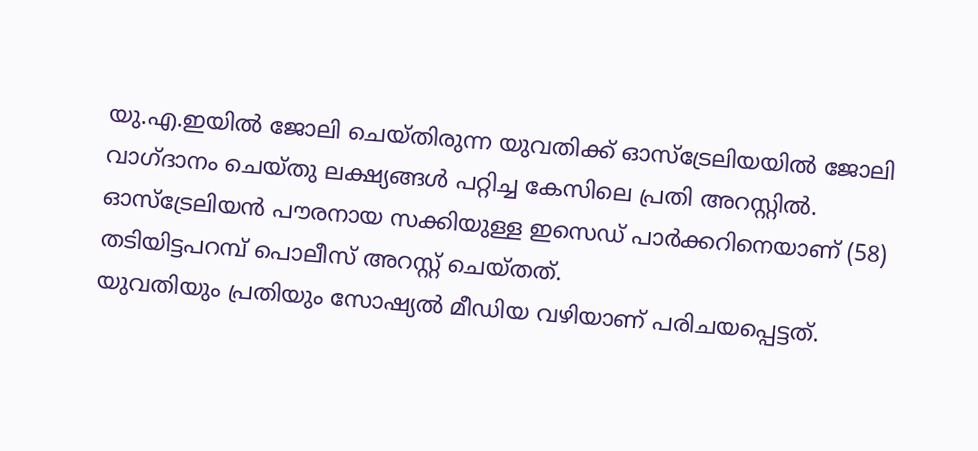യു.എ.ഇയിൽ ജോലി ചെയ്തിരുന്ന യുവതിക്ക് ഓസ്ട്രേലിയയിൽ ജോലി വാഗ്ദാനം ചെയ്തു ലക്ഷ്യങ്ങൾ പറ്റിച്ച കേസിലെ പ്രതി അറസ്റ്റിൽ. ഓസ്ട്രേലിയൻ പൗരനായ സക്കിയുള്ള ഇസെഡ് പാർക്കറിനെയാണ് (58) തടിയിട്ടപറമ്പ് പൊലീസ് അറസ്റ്റ് ചെയ്തത്.
യുവതിയും പ്രതിയും സോഷ്യൽ മീഡിയ വഴിയാണ് പരിചയപ്പെട്ടത്.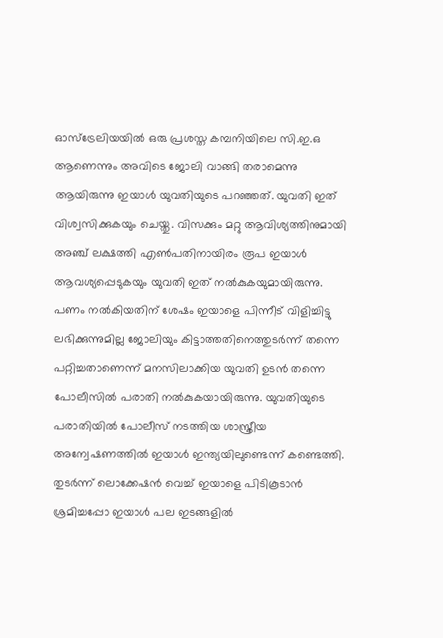ഓസ്ട്രേലിയയിൽ ഒരു പ്രശസ്ത കമ്പനിയിലെ സി.ഇ.ഒ ആണെന്നും അവിടെ ജോലി വാങ്ങി തരാമെന്നു ആയിരുന്നു ഇയാൾ യുവതിയുടെ പറഞ്ഞത്. യുവതി ഇത് വിശ്വസിക്കുകയും ചെയ്തു. വിസക്കും മറ്റു ആവിശ്യത്തിനുമായി അഞ്ച് ലക്ഷത്തി എൺപതിനായിരം രൂപ ഇയാൾ ആവശ്യപ്പെടുകയും യുവതി ഇത് നൽകുകയുമായിരുന്നു.
പണം നൽകിയതിന് ശേഷം ഇയാളെ പിന്നീട് വിളിച്ചിട്ടു ലഭിക്കുന്നുമില്ല ജോലിയും കിട്ടാത്തതിനെത്തുടർന്ന് തന്നെ പറ്റിച്ചതാണെന്ന് മനസിലാക്കിയ യുവതി ഉടൻ തന്നെ പോലീസിൽ പരാതി നൽകുകയായിരുന്നു. യുവതിയുടെ പരാതിയിൽ പോലീസ് നടത്തിയ ശാസ്ത്രീയ അന്വേഷണത്തിൽ ഇയാൾ ഇന്ത്യയിലുണ്ടെന്ന് കണ്ടെത്തി.
തുടർന്ന് ലൊക്കേഷൻ വെച്ച് ഇയാളെ പിടികൂടാൻ ശ്രമിച്ചപ്പോ ഇയാൾ പല ഇടങ്ങളിൽ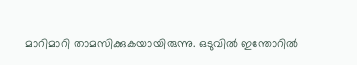മാറിമാറി താമസിക്കുകയായിരുന്നു. ഒടുവിൽ ഇന്തോറിൽ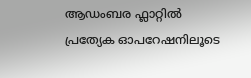ആഡംബര ഫ്ലാറ്റിൽ പ്രത്യേക ഓപറേഷനിലൂടെ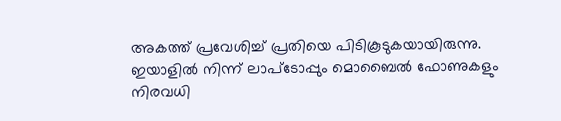അകത്ത് പ്രവേശിച്ച് പ്രതിയെ പിടികൂടുകയായിരുന്നു. ഇയാളിൽ നിന്ന് ലാപ്ടോപ്പും മൊബൈൽ ഫോണുകളും നിരവധി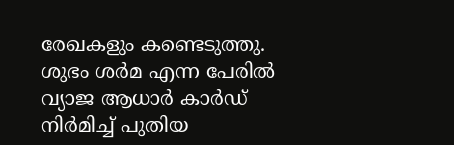രേഖകളും കണ്ടെടുത്തു. ശുഭം ശർമ എന്ന പേരിൽ വ്യാജ ആധാർ കാർഡ് നിർമിച്ച് പുതിയ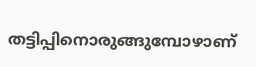തട്ടിപ്പിനൊരുങ്ങുമ്പോഴാണ്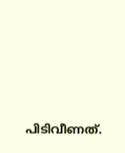പിടിവീണത്.